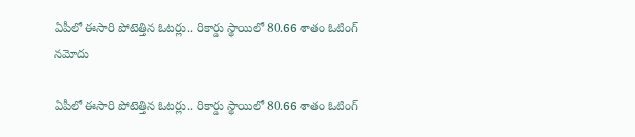ఏపీలో ఈసారి పోటెత్తిన ఓటర్లు.. రికార్డు స్థాయిలో 80.66 శాతం ఓటింగ్ నమోదు

ఏపీలో ఈసారి పోటెత్తిన ఓటర్లు.. రికార్డు స్థాయిలో 80.66 శాతం ఓటింగ్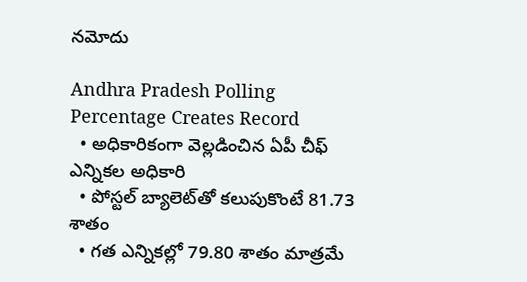నమోదు

Andhra Pradesh Polling Percentage Creates Record
  • అధికారికంగా వెల్లడించిన ఏపీ చీఫ్ ఎన్నికల అధికారి
  • పోస్టల్ బ్యాలెట్‌తో కలుపుకొంటే 81.73 శాతం
  • గత ఎన్నికల్లో 79.80 శాతం మాత్రమే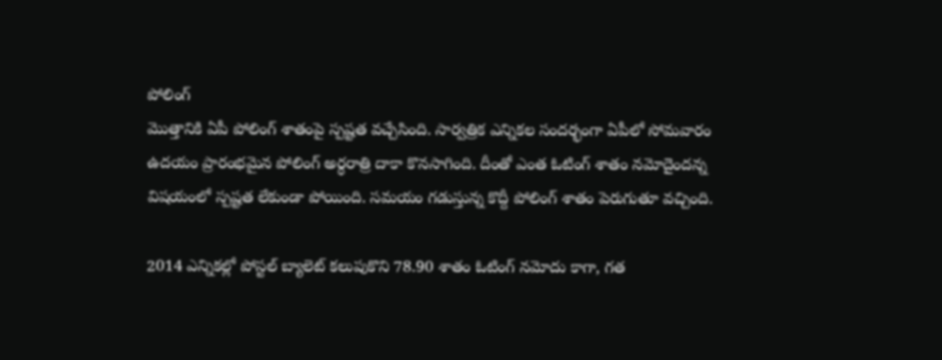పోలింగ్
మొత్తానికి ఏపీ పోలింగ్ శాతంపై స్పష్టత వచ్చేసింది. సార్వత్రిక ఎన్నికల సందర్భంగా ఏపీలో సోమవారం ఉదయం ప్రారంభమైన పోలింగ్ అర్ధరాత్రి దాకా కొనసాగింది. దీంతో ఎంత ఓటింగ్ శాతం నమోదైందన్న విషయంలో స్పష్టత లేకుండా పోయింది. సమయం గడుస్తున్న కొద్దీ పోలింగ్ శాతం పెరుగుతూ వచ్చింది.

2014 ఎన్నికల్లో పోస్టల్ బ్యాలెట్ కలుపుకొని 78.90 శాతం ఓటింగ్ నమోదు కాగా, గత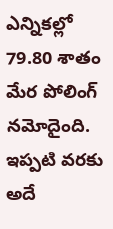ఎన్నికల్లో 79.80 శాతం మేర పోలింగ్ నమోదైంది. ఇప్పటి వరకు అదే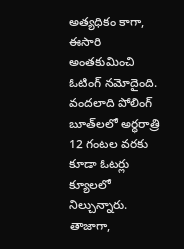అత్యధికం కాగా, ఈసారి అంతకుమించి ఓటింగ్ నమోదైంది. వందలాది పోలింగ్ బూత్‌లలో అర్ధరాత్రి 12 గంటల వరకు కూడా ఓటర్లు క్యూలలో నిల్చున్నారు. తాజాగా,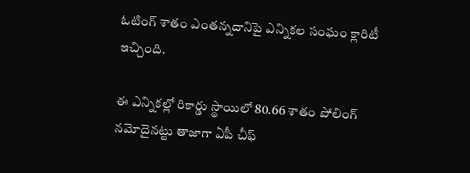ఓటింగ్ శాతం ఎంతన్నదానిపై ఎన్నికల సంఘం క్లారిటీ ఇచ్చింది.

ఈ ఎన్నికల్లో రికార్డు స్థాయిలో 80.66 శాతం పోలింగ్ నమోదైనట్టు తాజాగా ఏపీ చీఫ్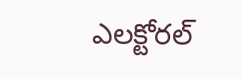ఎలక్టోరల్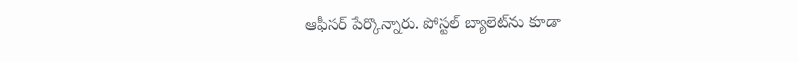ఆఫీసర్ పేర్కొన్నారు. పోస్టల్ బ్యాలెట్‌ను కూడా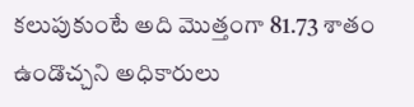కలుపుకుంటే అది మొత్తంగా 81.73 శాతం ఉండొచ్చని అధికారులు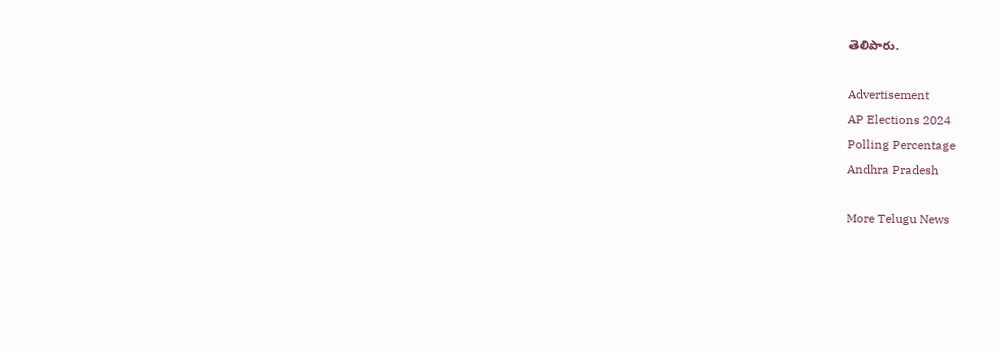తెలిపారు.

Advertisement
AP Elections 2024
Polling Percentage
Andhra Pradesh

More Telugu News